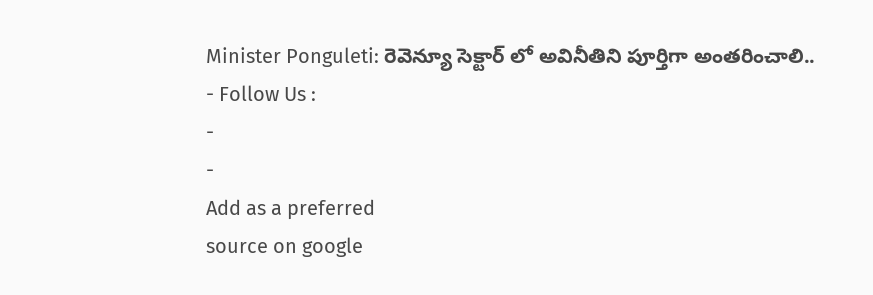Minister Ponguleti: రెవెన్యూ సెక్టార్ లో అవినీతిని పూర్తిగా అంతరించాలి..
- Follow Us :
-
-
Add as a preferred
source on google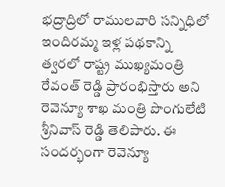భద్రాద్రిలో రాములవారి సన్నిధిలో ఇందిరమ్మ ఇళ్ల పథకాన్ని త్వరలో రాష్ట్ర ముఖ్యమంత్రి రేవంత్ రెడ్డి ప్రారంభిస్తారు అని రెవెన్యూ శాఖ మంత్రి పొంగులేటి శ్రీనివాస్ రెడ్డి తెలిపారు. ఈ సందర్భంగా రెవెన్యూ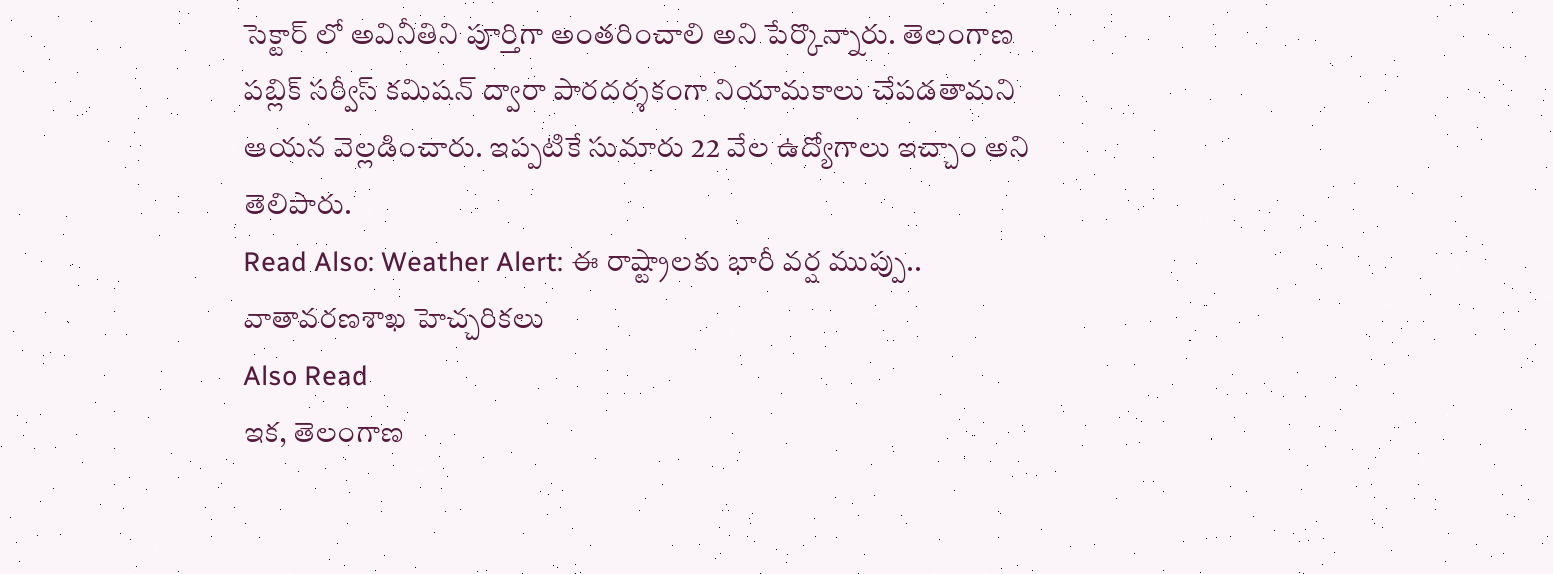సెక్టార్ లో అవినీతిని పూర్తిగా అంతరించాలి అని పేర్కొన్నారు. తెలంగాణ పబ్లిక్ సర్వీస్ కమిషన్ ద్వారా పారదర్శకంగా నియామకాలు చేపడతామని ఆయన వెల్లడించారు. ఇప్పటికే సుమారు 22 వేల ఉద్యోగాలు ఇచ్చాం అని తెలిపారు.
Read Also: Weather Alert: ఈ రాష్ట్రాలకు భారీ వర్ష ముప్పు.. వాతావరణశాఖ హెచ్చరికలు
Also Read
ఇక, తెలంగాణ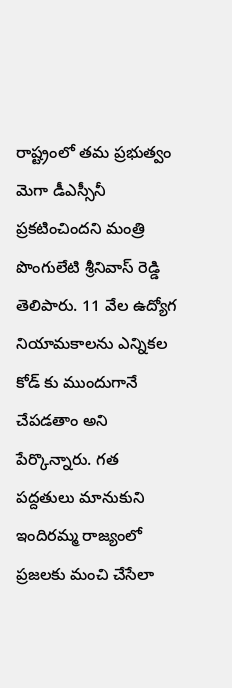రాష్ట్రంలో తమ ప్రభుత్వం మెగా డీఎస్సీనీ ప్రకటించిందని మంత్రి పొంగులేటి శ్రీనివాస్ రెడ్డి తెలిపారు. 11 వేల ఉద్యోగ నియామకాలను ఎన్నికల కోడ్ కు ముందుగానే చేపడతాం అని పేర్కొన్నారు. గత పద్దతులు మానుకుని ఇందిరమ్మ రాజ్యంలో ప్రజలకు మంచి చేసేలా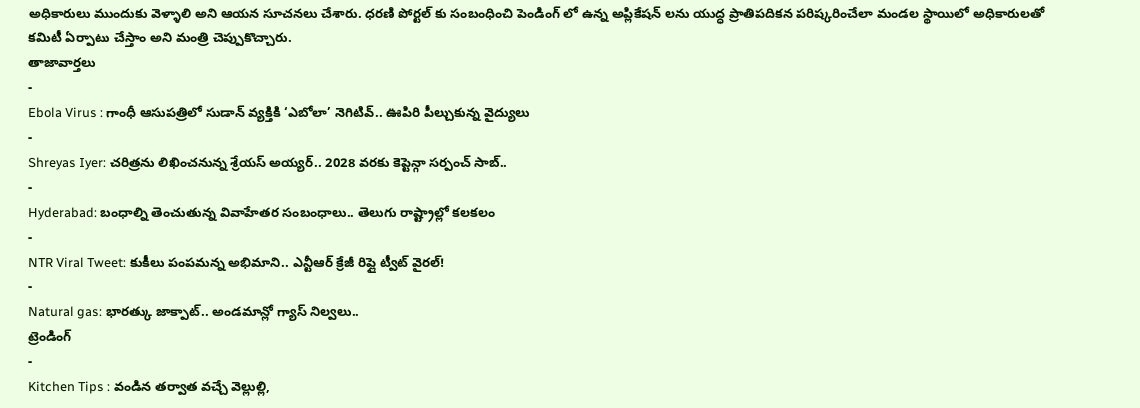అధికారులు ముందుకు వెళ్ళాలి అని ఆయన సూచనలు చేశారు. ధరణి పోర్టల్ కు సంబంధించి పెండింగ్ లో ఉన్న అప్లికేషన్ లను యుద్ధ ప్రాతిపదికన పరిష్కరించేలా మండల స్థాయిలో అధికారులతో కమిటీ ఏర్పాటు చేస్తాం అని మంత్రి చెప్పుకొచ్చారు.
తాజావార్తలు
-
Ebola Virus : గాంధీ ఆసుపత్రిలో సుడాన్ వ్యక్తికి ‘ఎబోలా’ నెగిటివ్.. ఊపిరి పీల్చుకున్న వైద్యులు
-
Shreyas Iyer: చరిత్రను లిఖించనున్న శ్రేయస్ అయ్యర్.. 2028 వరకు కెప్టెన్గా సర్పంచ్ సాబ్..
-
Hyderabad: బంధాల్ని తెంచుతున్న వివాహేతర సంబంధాలు.. తెలుగు రాష్ట్రాల్లో కలకలం
-
NTR Viral Tweet: కుకీలు పంపమన్న అభిమాని.. ఎన్టీఆర్ క్రేజీ రిప్లై ట్వీట్ వైరల్!
-
Natural gas: భారత్కు జాక్పాట్.. అండమాన్లో గ్యాస్ నిల్వలు..
ట్రెండింగ్
-
Kitchen Tips : వండిన తర్వాత వచ్చే వెల్లుల్లి,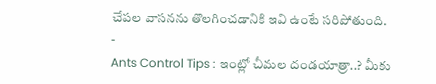చేపల వాసనను తొలగించడానికి ఇవి ఉంటే సరిపోతుంది.
-
Ants Control Tips : ఇంట్లో చీమల దండయాత్రా..? మీకు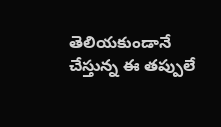తెలియకుండానే చేస్తున్న ఈ తప్పులే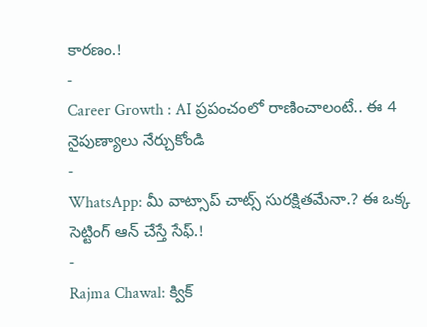కారణం.!
-
Career Growth : AI ప్రపంచంలో రాణించాలంటే.. ఈ 4 నైపుణ్యాలు నేర్చుకోండి
-
WhatsApp: మీ వాట్సాప్ చాట్స్ సురక్షితమేనా.? ఈ ఒక్క సెట్టింగ్ ఆన్ చేస్తే సేఫ్.!
-
Rajma Chawal: క్విక్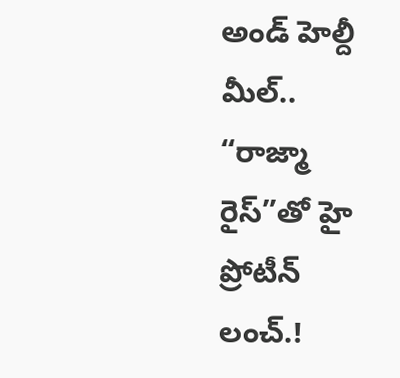అండ్ హెల్దీ మీల్.. “రాజ్మా రైస్”తో హై ప్రోటీన్ లంచ్.!